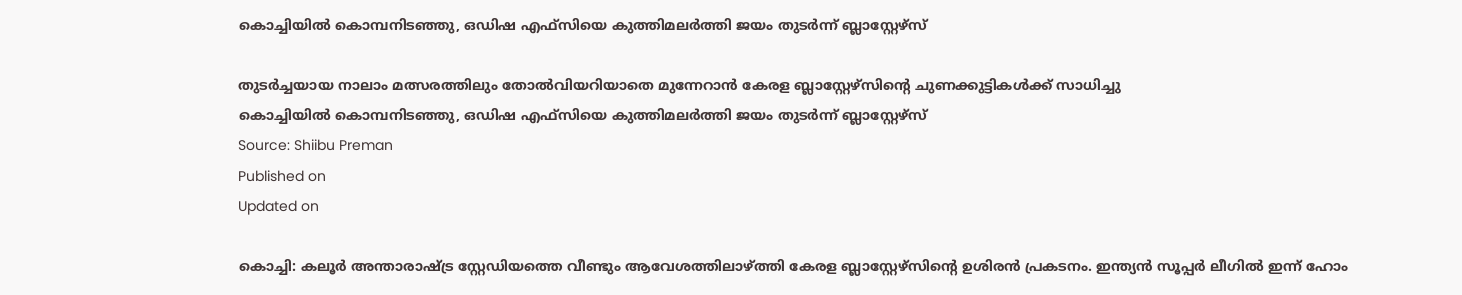കൊച്ചിയിൽ കൊമ്പനിടഞ്ഞു, ഒഡിഷ എഫ്‌സിയെ കുത്തിമലർത്തി ജയം തുടർന്ന് ബ്ലാസ്റ്റേഴ്സ്

തുടർച്ചയായ നാലാം മത്സരത്തിലും തോൽവിയറിയാതെ മുന്നേറാൻ കേരള ബ്ലാസ്റ്റേഴ്സിൻ്റെ ചുണക്കുട്ടികൾക്ക് സാധിച്ചു
കൊച്ചിയിൽ കൊമ്പനിടഞ്ഞു, ഒഡിഷ എഫ്‌സിയെ കുത്തിമലർത്തി ജയം തുടർന്ന് ബ്ലാസ്റ്റേഴ്സ്
Source: Shiibu Preman
Published on
Updated on

കൊച്ചി: കലൂർ അന്താരാഷ്ട്ര സ്റ്റേഡിയത്തെ വീണ്ടും ആവേശത്തിലാഴ്ത്തി കേരള ബ്ലാസ്റ്റേഴ്സിൻ്റെ ഉശിരൻ പ്രകടനം. ഇന്ത്യൻ സൂപ്പർ ലീഗിൽ ഇന്ന് ഹോം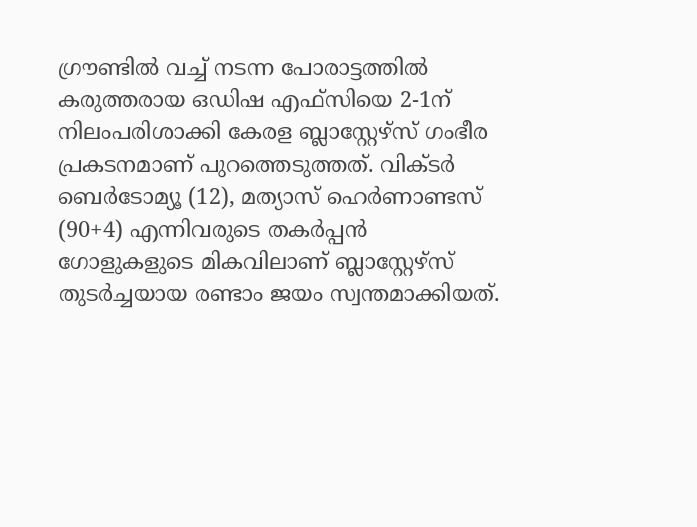ഗ്രൗണ്ടിൽ വച്ച് നടന്ന പോരാട്ടത്തിൽ കരുത്തരായ ഒഡിഷ എഫ്‌സിയെ 2-1ന് നിലംപരിശാക്കി കേരള ബ്ലാസ്റ്റേഴ്സ് ഗംഭീര പ്രകടനമാണ് പുറത്തെടുത്തത്. വിക്ടർ ബെർടോമ്യൂ (12), മത്യാസ് ഹെർണാണ്ടസ് (90+4) എന്നിവരുടെ തകർപ്പൻ ഗോളുകളുടെ മികവിലാണ് ബ്ലാസ്റ്റേഴ്സ് തുടർച്ചയായ രണ്ടാം ജയം സ്വന്തമാക്കിയത്.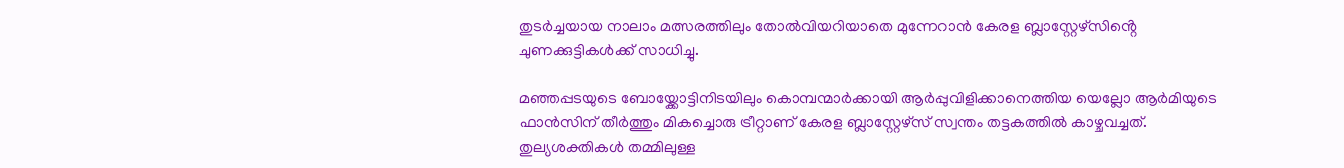തുടർച്ചയായ നാലാം മത്സരത്തിലും തോൽവിയറിയാതെ മുന്നേറാൻ കേരള ബ്ലാസ്റ്റേഴ്സിൻ്റെ ചുണക്കുട്ടികൾക്ക് സാധിച്ചു.

മഞ്ഞപ്പടയുടെ ബോയ്ക്കോട്ടിനിടയിലും കൊമ്പന്മാർക്കായി ആർപ്പുവിളിക്കാനെത്തിയ യെല്ലോ ആർമിയുടെ ഫാൻസിന് തീർത്തും മികച്ചൊരു ട്രീറ്റാണ് കേരള ബ്ലാസ്റ്റേഴ്സ് സ്വന്തം തട്ടകത്തിൽ കാഴ്ചവച്ചത്. തുല്യശക്തികൾ തമ്മിലുള്ള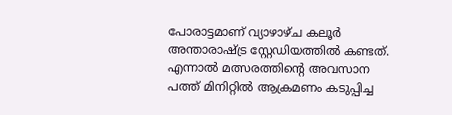പോരാട്ടമാണ് വ്യാഴാഴ്ച കലൂർ അന്താരാഷ്ട്ര സ്റ്റേഡിയത്തിൽ കണ്ടത്. എന്നാൽ മത്സരത്തിൻ്റെ അവസാന പത്ത് മിനിറ്റിൽ ആക്രമണം കടുപ്പിച്ച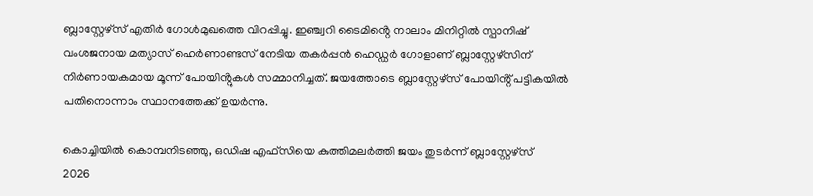ബ്ലാസ്റ്റേഴ്സ് എതിർ ഗോൾമുഖത്തെ വിറപ്പിച്ചു. ഇഞ്ച്വറി ടൈമിൻ്റെ നാലാം മിനിറ്റിൽ സ്പാനിഷ് വംശജനായ മത്യാസ് ഹെർണാണ്ടസ് നേടിയ തകർപ്പൻ ഹെഡ്ഡർ ഗോളാണ് ബ്ലാസ്റ്റേഴ്സിന് നിർണായകമായ മൂന്ന് പോയിൻ്റുകൾ സമ്മാനിച്ചത്. ജയത്തോടെ ബ്ലാസ്റ്റേഴ്സ് പോയിൻ്റ് പട്ടികയിൽ പതിനൊന്നാം സ്ഥാനത്തേക്ക് ഉയർന്നു.

കൊച്ചിയിൽ കൊമ്പനിടഞ്ഞു, ഒഡിഷ എഫ്‌സിയെ കുത്തിമലർത്തി ജയം തുടർന്ന് ബ്ലാസ്റ്റേഴ്സ്
2026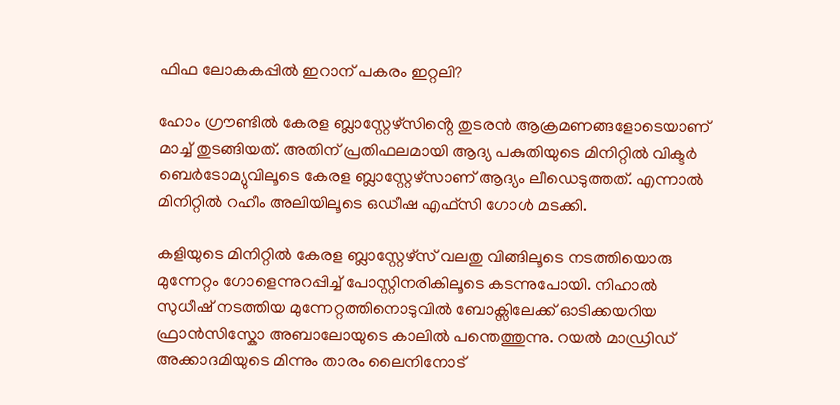ഫിഫ ലോകകപ്പിൽ ഇറാന് പകരം ഇറ്റലി?

ഹോം ഗ്രൗണ്ടിൽ കേരള ബ്ലാസ്റ്റേഴ്സിൻ്റെ തുടരൻ ആക്രമണങ്ങളോടെയാണ് മാച്ച് തുടങ്ങിയത്. അതിന് പ്രതിഫലമായി ആദ്യ പകുതിയുടെ മിനിറ്റിൽ വിക്ടർ ബെർടോമ്യുവിലൂടെ കേരള ബ്ലാസ്റ്റേഴ്സാണ് ആദ്യം ലീഡെടുത്തത്. എന്നാൽ മിനിറ്റിൽ റഹീം അലിയിലൂടെ ഒഡീഷ എഫ്‌സി ഗോൾ മടക്കി.

കളിയുടെ മിനിറ്റിൽ കേരള ബ്ലാസ്റ്റേഴ്സ് വലതു വിങ്ങിലൂടെ നടത്തിയൊരു മുന്നേറ്റം ഗോളെന്നുറപ്പിച്ച് പോസ്റ്റിനരികിലൂടെ കടന്നുപോയി. നിഹാൽ സുധീഷ് നടത്തിയ മുന്നേറ്റത്തിനൊടുവിൽ ബോക്സിലേക്ക് ഓടിക്കയറിയ ഫ്രാൻസിസ്കോ അബാലോയുടെ കാലിൽ പന്തെത്തുന്നു. റയൽ മാഡ്രിഡ് അക്കാദമിയുടെ മിന്നും താരം ലൈനിനോട്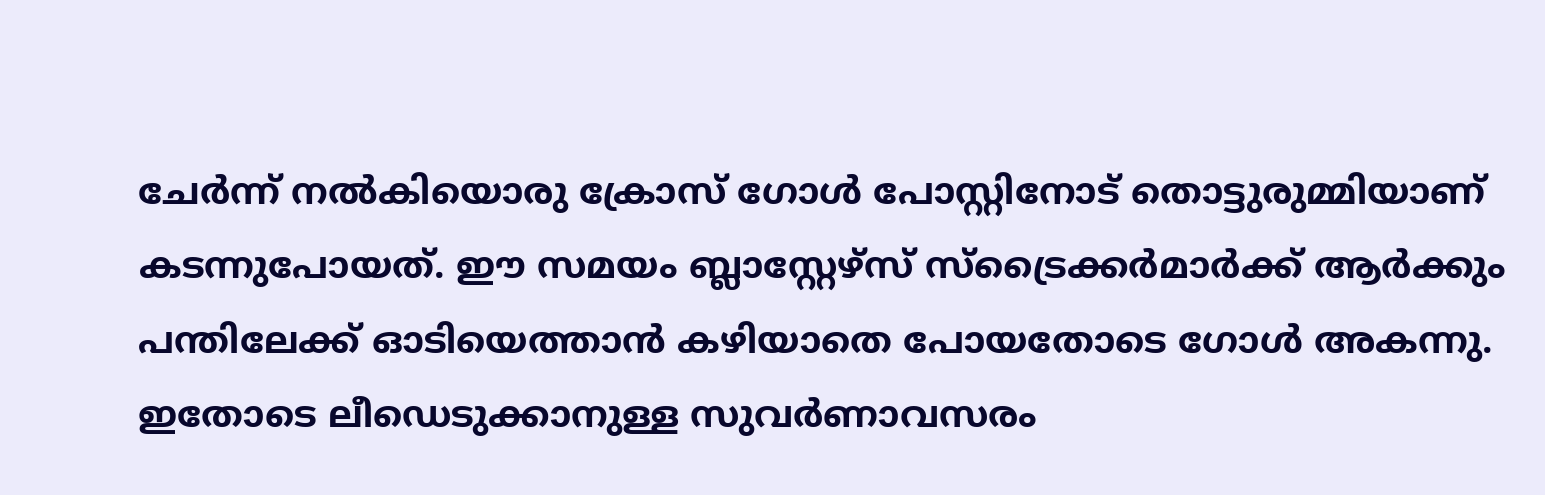ചേർന്ന് നൽകിയൊരു ക്രോസ് ഗോൾ പോസ്റ്റിനോട് തൊട്ടുരുമ്മിയാണ് കടന്നുപോയത്. ഈ സമയം ബ്ലാസ്റ്റേഴ്സ് സ്ട്രൈക്കർമാർക്ക് ആർക്കും പന്തിലേക്ക് ഓടിയെത്താൻ കഴിയാതെ പോയതോടെ ഗോൾ അകന്നു. ഇതോടെ ലീഡെടുക്കാനുള്ള സുവർണാവസരം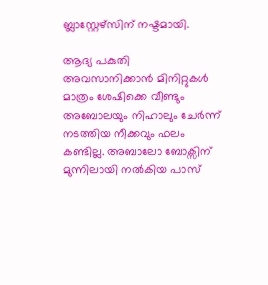ബ്ലാസ്റ്റേഴ്സിന് നഷ്ടമായി.

ആദ്യ പകുതി അവസാനിക്കാൻ മിനിറ്റുകൾ മാത്രം ശേഷിക്കെ വീണ്ടും അബോലയും നിഹാലും ചേർന്ന് നടത്തിയ നീക്കവും ഫലം കണ്ടില്ല. അബാലോ ബോക്സിന് മുന്നിലായി നൽകിയ പാസ്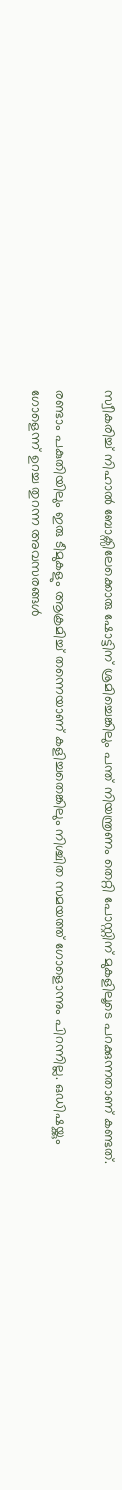സ്വീകരിച്ച് നിഹാൽ ബോക്സിലേക്കൊരു ഷോട്ടിന് ശ്രമിച്ചെങ്കിലും പന്ത് നിയന്ത്രണം തെറ്റി പോസ്റ്റിന് മുകളിലൂടെ പറക്കുന്നതാണ് കണ്ടത്.

രണ്ടാം പകുതിയിലും ഇരു ടീമുകളും ആക്രമിച്ച് തന്നെയാണ് കളിച്ചതെങ്കിലും നിശ്ചിത സമയത്ത് ഗോളൊന്നും പിറന്നില്ല. ഒഡിഷയ്ക്കും ഗോളെന്ന് ഉറച്ച തുറന്ന അവസരങ്ങൾ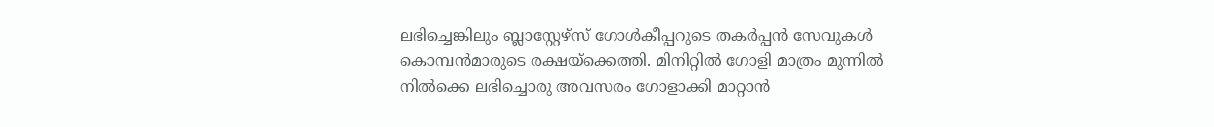ലഭിച്ചെങ്കിലും ബ്ലാസ്റ്റേഴ്സ് ഗോൾകീപ്പറുടെ തകർപ്പൻ സേവുകൾ കൊമ്പന്‍മാരുടെ രക്ഷയ്ക്കെത്തി. മിനിറ്റിൽ ഗോളി മാത്രം മുന്നിൽ നിൽക്കെ ലഭിച്ചൊരു അവസരം ഗോളാക്കി മാറ്റാൻ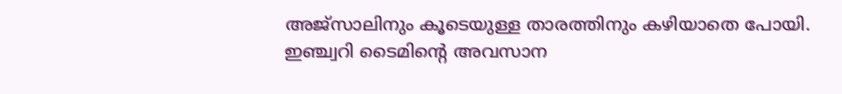അജ്സാലിനും കൂടെയുള്ള താരത്തിനും കഴിയാതെ പോയി. ഇഞ്ച്വറി ടൈമിൻ്റെ അവസാന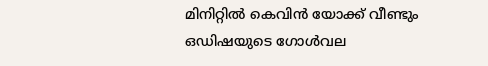മിനിറ്റിൽ കെവിൻ യോക്ക് വീണ്ടും ഒഡിഷയുടെ ഗോൾവല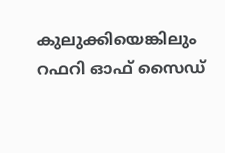കുലുക്കിയെങ്കിലും റഫറി ഓഫ് സൈഡ്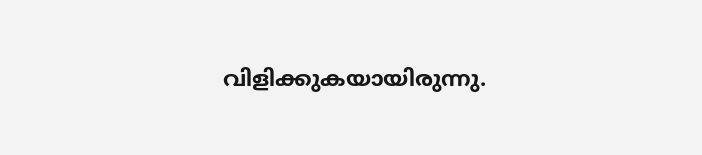വിളിക്കുകയായിരുന്നു.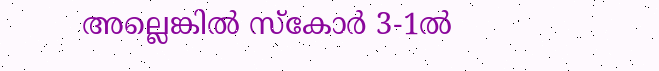അല്ലെങ്കിൽ സ്കോർ 3-1ൽ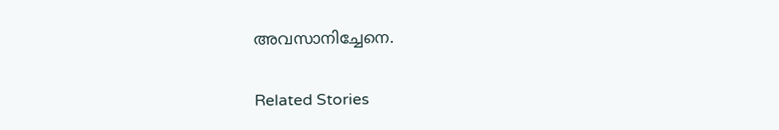അവസാനിച്ചേനെ.

Related Stories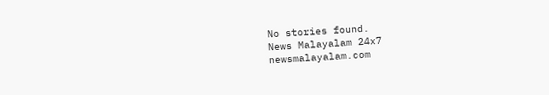No stories found.
News Malayalam 24x7
newsmalayalam.com